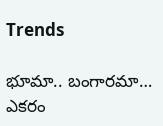Trends

భూమా.. బంగార‌మా… ఎక‌రం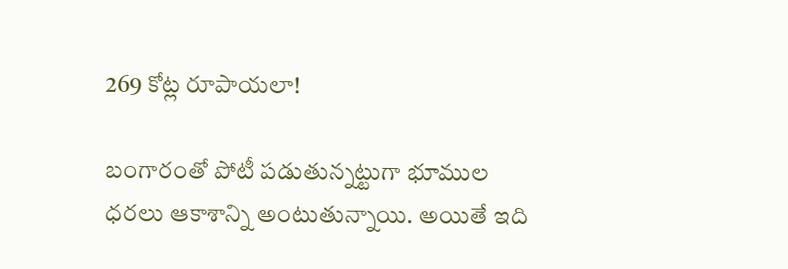269 కోట్ల రూపాయలా!

బంగారంతో పోటీ ప‌డుతున్న‌ట్టుగా భూముల ధ‌ర‌లు ఆకాశాన్ని అంటుతున్నాయి. అయితే ఇది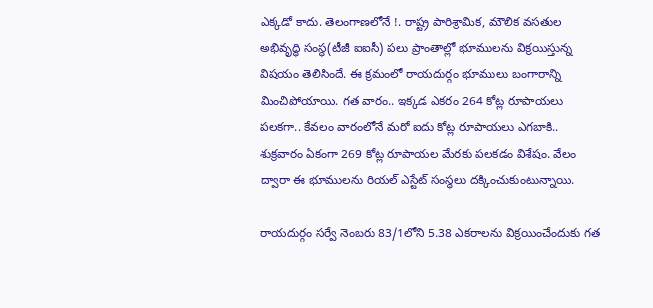ఎక్క‌డో కాదు. తెలంగాణ‌లోనే !. రాష్ట్ర పారిశ్రామిక‌, మౌలిక వ‌స‌తుల అభివృద్ధి సంస్థ‌(టీజీ ఐఐసీ) ప‌లు ప్రాంతాల్లో భూముల‌ను విక్ర‌యిస్తున్న విష‌యం తెలిసిందే. ఈ క్ర‌మంలో రాయ‌దుర్గం భూములు బంగారాన్ని మించిపోయాయి. గ‌త వారం.. ఇక్క‌డ ఎక‌రం 264 కోట్ల రూపాయ‌లు ప‌ల‌క‌గా.. కేవ‌లం వారంలోనే మ‌రో ఐదు కోట్ల రూపాయ‌లు ఎగబాకి.. శుక్ర‌వారం ఏకంగా 269 కోట్ల రూపాయ‌ల మేర‌కు ప‌ల‌క‌డం విశేషం. వేలం ద్వారా ఈ భూముల‌ను రియ‌ల్ ఎస్టేట్ సంస్థలు ద‌క్కించుకుంటున్నాయి.

రాయ‌దుర్గం స‌ర్వే నెంబ‌రు 83/1లోని 5.38 ఎకరాల‌ను విక్ర‌యించేందుకు గ‌త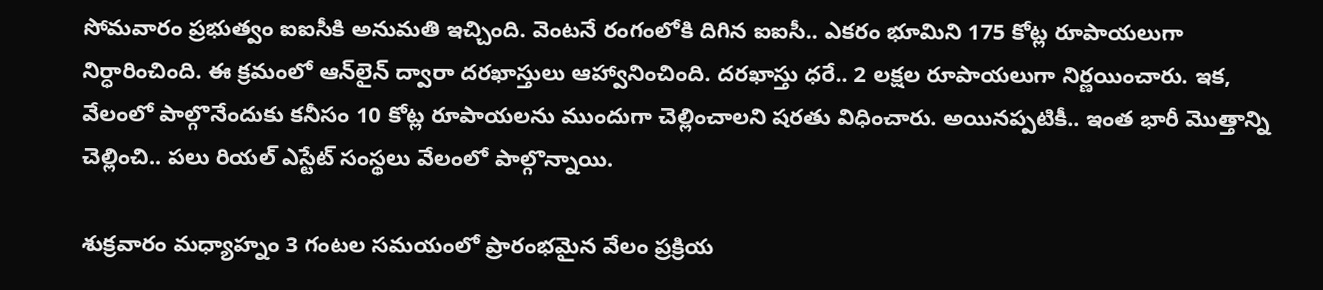సోమ‌వారం ప్ర‌భుత్వం ఐఐసీకి అనుమ‌తి ఇచ్చింది. వెంట‌నే రంగంలోకి దిగిన ఐఐసీ.. ఎక‌రం భూమిని 175 కోట్ల రూపాయ‌లుగా నిర్ధారించింది. ఈ క్ర‌మంలో ఆన్‌లైన్ ద్వారా ద‌ర‌ఖాస్తులు ఆహ్వానించింది. ద‌ర‌ఖాస్తు ధ‌రే.. 2 ల‌క్ష‌ల రూపాయ‌లుగా నిర్ణ‌యించారు. ఇక‌, వేలంలో పాల్గొనేందుకు క‌నీసం 10 కోట్ల రూపాయ‌ల‌ను ముందుగా చెల్లించాల‌ని ష‌ర‌తు విధించారు. అయిన‌ప్ప‌టికీ.. ఇంత భారీ మొత్తాన్ని చెల్లించి.. ప‌లు రియ‌ల్ ఎస్టేట్ సంస్థ‌లు వేలంలో పాల్గొన్నాయి.

శుక్ర‌వారం మ‌ధ్యాహ్నం 3 గంట‌ల స‌మ‌యంలో ప్రారంభమైన వేలం ప్ర‌క్రియ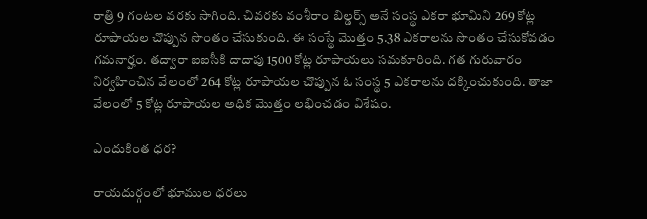రాత్రి 9 గంట‌ల వ‌ర‌కు సాగింది. చివ‌ర‌కు వంశీరాం బిల్డర్స్ అనే సంస్థ ఎక‌రా భూమిని 269 కోట్ల రూపాయ‌ల చొప్పున సొంతం చేసుకుంది. ఈ సంస్థే మొత్తం 5.38 ఎక‌రాల‌ను సొంతం చేసుకోవ‌డం గ‌మ‌నార్హం. త‌ద్వారా ఐఐసీకి దాదాపు 1500 కోట్ల రూపాయ‌లు స‌మ‌కూరింది. గ‌త గురువారం నిర్వ‌హించిన వేలంలో 264 కోట్ల రూపాయ‌ల చొప్పున ఓ సంస్థ 5 ఎక‌రాల‌ను ద‌క్కించుకుంది. తాజా వేలంలో 5 కోట్ల రూపాయ‌ల అధిక మొత్తం ల‌భించడం విశేషం.

ఎందుకింత ధ‌ర‌?

రాయ‌దుర్గంలో భూముల ధ‌ర‌లు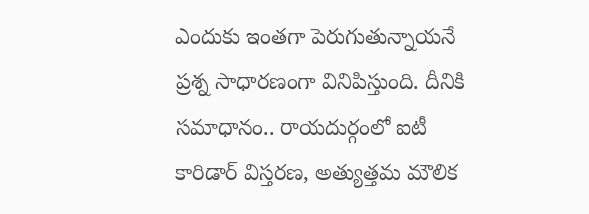ఎందుకు ఇంత‌గా పెరుగుతున్నాయనే ప్ర‌శ్న సాధార‌ణంగా వినిపిస్తుంది. దీనికి స‌మాధానం.. రాయదుర్గంలో ఐటీ కారిడార్ విస్తరణ, అత్యుత్తమ మౌలిక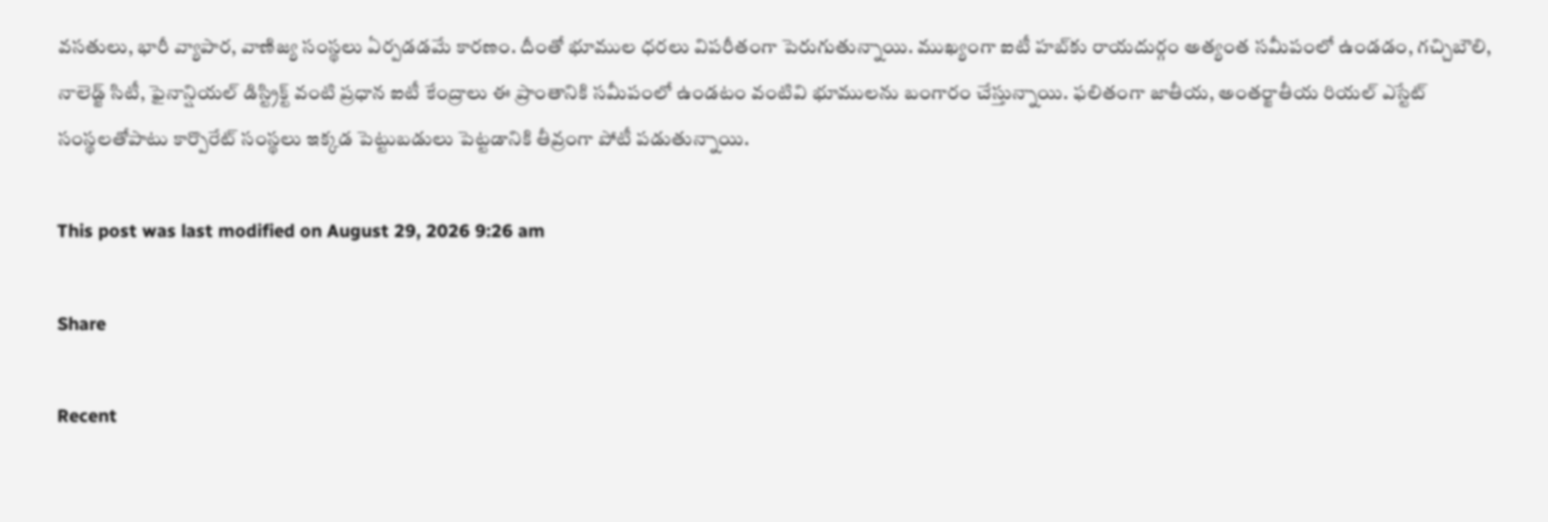వసతులు, భారీ వ్యాపార, వాణిజ్య సంస్థ‌లు ఏర్ప‌డ‌డ‌మే కార‌ణం. దీంతో భూముల ధరలు విపరీతంగా పెరుగుతున్నాయి. ముఖ్యంగా ఐటీ హబ్‌కు రాయ‌దుర్గం అత్యంత స‌మీపంలో ఉండ‌డం, గచ్చిబౌలి, నాలెడ్జ్ సిటీ, ఫైనాన్షియల్ డిస్ట్రిక్ట్ వంటి ప్రధాన ఐటీ కేంద్రాలు ఈ ప్రాంతానికి స‌మీపంలో ఉండటం వంటివి భూములను బంగారం చేస్తున్నాయి. ఫ‌లితంగా జాతీయ, అంతర్జాతీయ రియల్ ఎస్టేట్ సంస్థ‌ల‌తోపాటు కార్పొరేట్ సంస్థలు ఇక్కడ పెట్టుబడులు పెట్టడానికి తీవ్రంగా పోటీ ప‌డుతున్నాయి.

This post was last modified on August 29, 2026 9:26 am

Share

Recent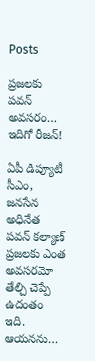Posts

ప్ర‌జ‌ల‌కు ప‌వ‌న్ అవ‌స‌రం… ఇదిగో రీజ‌న్‌!

ఏపీ డిప్యూటీ సీఎం, జ‌న‌సేన అధినేత ప‌వ‌న్‌ క‌ల్యాణ్ ప్ర‌జ‌ల‌కు ఎంత అవ‌స‌ర‌మో తేల్చి చెప్పే ఉదంతం ఇది. ఆయ‌న‌ను…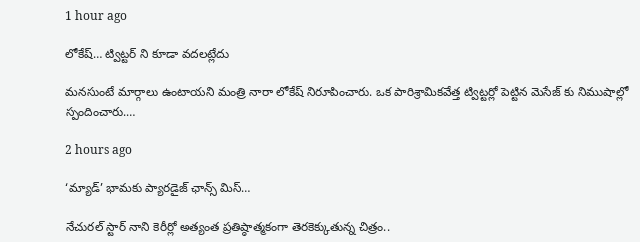1 hour ago

లోకేష్… ట్విట్టర్ ని కూడా వదలట్లేదు

మనసుంటే మార్గాలు ఉంటాయని మంత్రి నారా లోకేష్ నిరూపించారు. ఒక పారిశ్రామికవేత్త ట్విట్టర్లో పెట్టిన మెసేజ్ కు నిముషాల్లో స్పందించారు.…

2 hours ago

‘మ్యాడ్’ భామకు ప్యారడైజ్ ఛాన్స్ మిస్…

నేచురల్ స్టార్ నాని కెరీర్లో అత్యంత ప్రతిష్ఠాత్మకంగా తెరకెక్కుతున్న చిత్రం..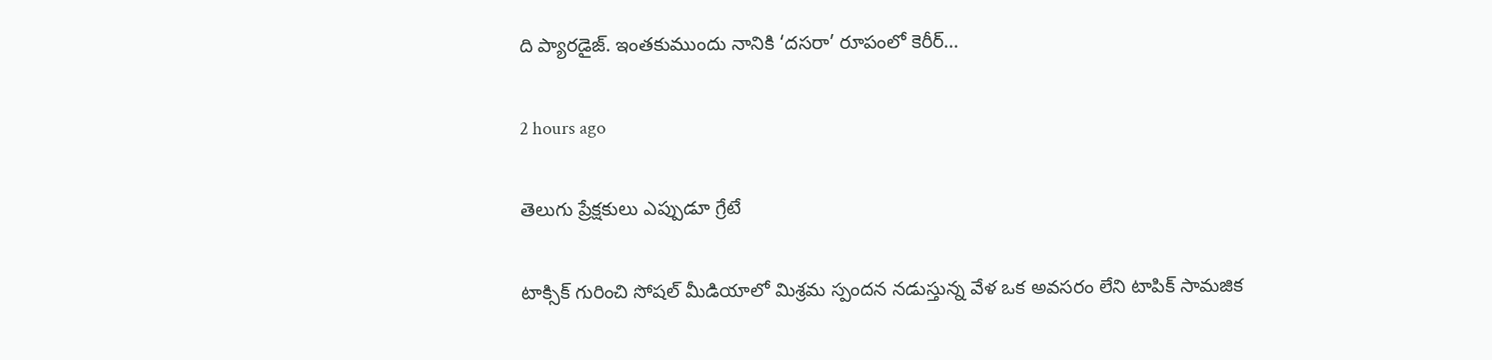ది ప్యారడైజ్. ఇంతకుముందు నానికి ‘దసరా’ రూపంలో కెరీర్…

2 hours ago

తెలుగు ప్రేక్షకులు ఎప్పుడూ గ్రేటే

టాక్సిక్ గురించి సోషల్ మీడియాలో మిశ్రమ స్పందన నడుస్తున్న వేళ ఒక అవసరం లేని టాపిక్ సామజిక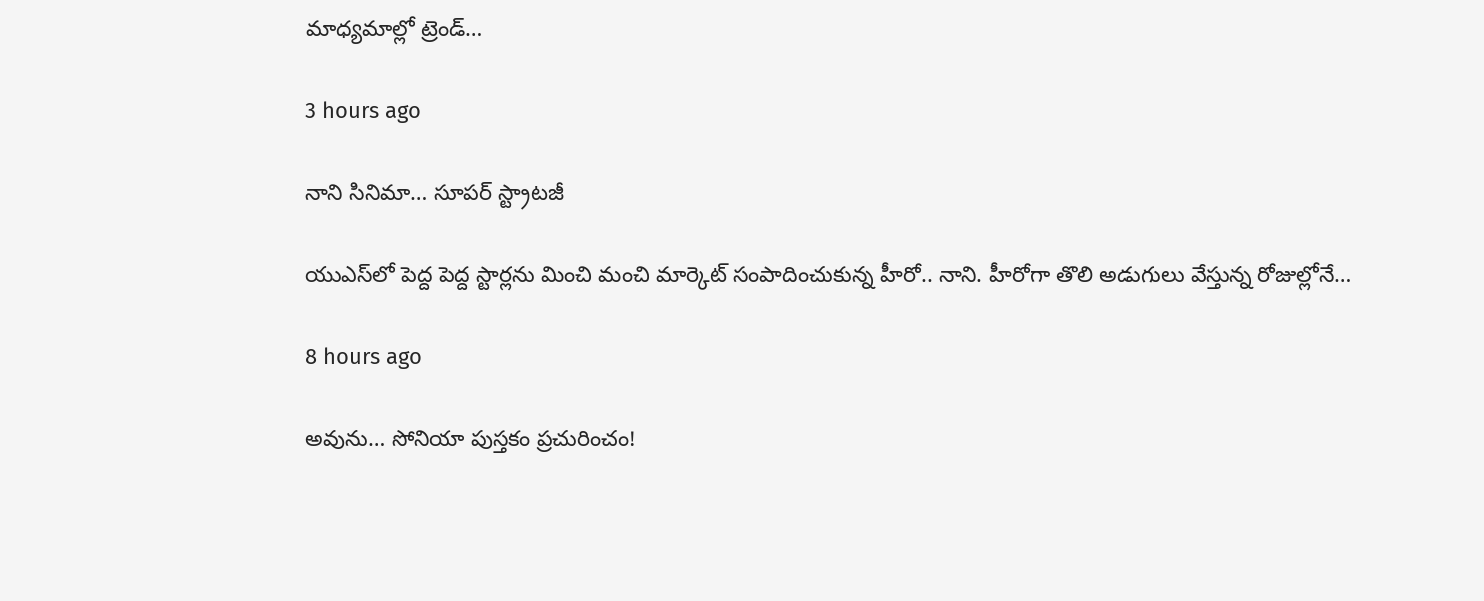మాధ్యమాల్లో ట్రెండ్…

3 hours ago

నాని సినిమా… సూపర్ స్ట్రాటజీ

యుఎస్‌లో పెద్ద పెద్ద స్టార్లను మించి మంచి మార్కెట్ సంపాదించుకున్న హీరో.. నాని. హీరోగా తొలి అడుగులు వేస్తున్న రోజుల్లోనే…

8 hours ago

అవును… సోనియా పుస్త‌కం ప్ర‌చురించం!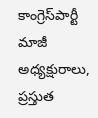కాంగ్రెస్‌పార్టీ మాజీ అధ్య‌క్షురాలు, ప్ర‌స్తుత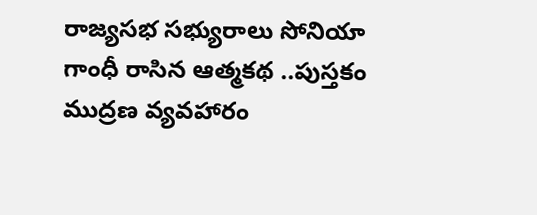రాజ్య‌స‌భ స‌భ్యురాలు సోనియా గాంధీ రాసిన ఆత్మక‌థ ..పుస్త‌కం ముద్రణ వ్య‌వ‌హారం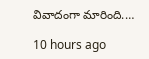వివాదంగా మారింది.…

10 hours ago